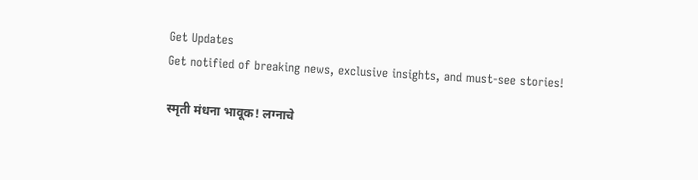Get Updates
Get notified of breaking news, exclusive insights, and must-see stories!

स्मृती मंधना भावूक! लग्नाचे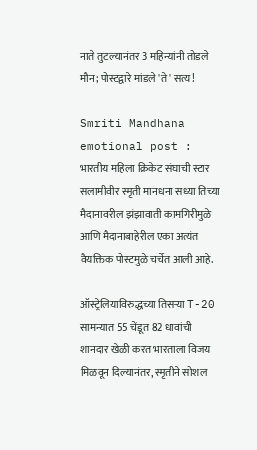नाते तुटल्यानंतर 3 महिन्यांनी तोडले मौन; पोस्टद्वारे मांडले 'ते' सत्य!

Smriti Mandhana emotional post : भारतीय महिला क्रिकेट संघाची स्टार सलामीवीर स्मृती मानधना सध्या तिच्या मैदानावरील झंझावाती कामगिरीमुळे आणि मैदानाबाहेरील एका अत्यंत वैयक्तिक पोस्टमुळे चर्चेत आली आहे.

ऑस्ट्रेलियाविरुद्धच्या तिसऱ्या T-20 सामन्यात 55 चेंडूत 82 धावांची शानदार खेळी करत भारताला विजय मिळवून दिल्यानंतर, स्मृतीने सोशल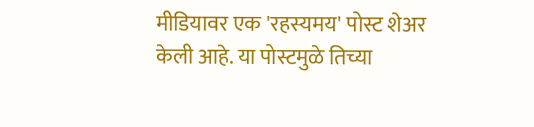मीडियावर एक 'रहस्यमय' पोस्ट शेअर केली आहे. या पोस्टमुळे तिच्या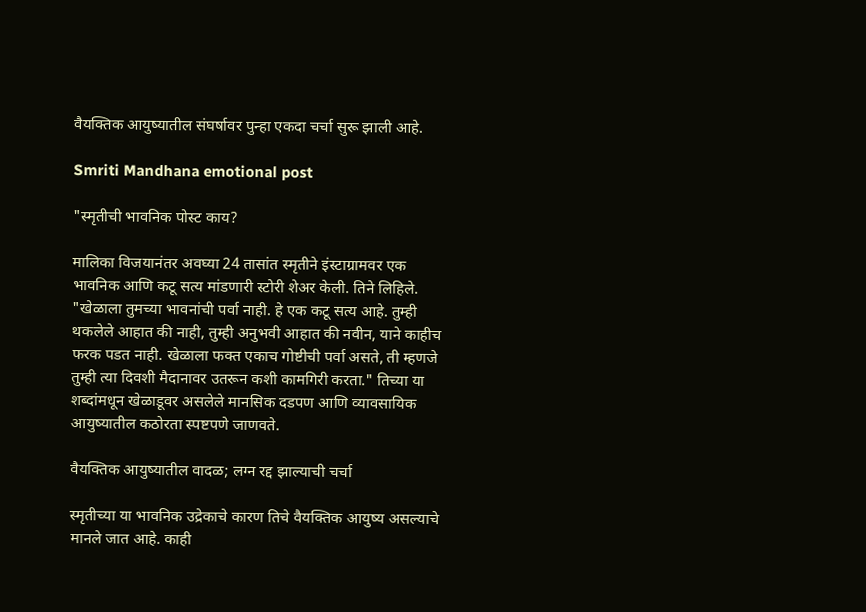वैयक्तिक आयुष्यातील संघर्षावर पुन्हा एकदा चर्चा सुरू झाली आहे.

Smriti Mandhana emotional post

"स्मृतीची भावनिक पोस्ट काय?

मालिका विजयानंतर अवघ्या 24 तासांत स्मृतीने इंस्टाग्रामवर एक भावनिक आणि कटू सत्य मांडणारी स्टोरी शेअर केली. तिने लिहिले. "खेळाला तुमच्या भावनांची पर्वा नाही. हे एक कटू सत्य आहे. तुम्ही थकलेले आहात की नाही, तुम्ही अनुभवी आहात की नवीन, याने काहीच फरक पडत नाही. खेळाला फक्त एकाच गोष्टीची पर्वा असते, ती म्हणजे तुम्ही त्या दिवशी मैदानावर उतरून कशी कामगिरी करता." तिच्या या शब्दांमधून खेळाडूवर असलेले मानसिक दडपण आणि व्यावसायिक आयुष्यातील कठोरता स्पष्टपणे जाणवते.

वैयक्तिक आयुष्यातील वादळ; लग्न रद्द झाल्याची चर्चा

स्मृतीच्या या भावनिक उद्रेकाचे कारण तिचे वैयक्तिक आयुष्य असल्याचे मानले जात आहे. काही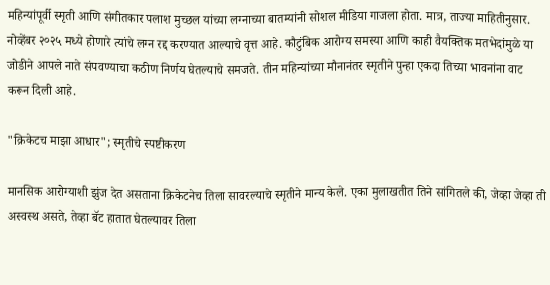महिन्यांपूर्वी स्मृती आणि संगीतकार पलाश मुच्छल यांच्या लग्नाच्या बातम्यांनी सोशल मीडिया गाजला होता. मात्र, ताज्या माहितीनुसार. नोव्हेंबर २०२५ मध्ये होणारे त्यांचे लग्न रद्द करण्यात आल्याचे वृत्त आहे. कौटुंबिक आरोग्य समस्या आणि काही वैयक्तिक मतभेदांमुळे या जोडीने आपले नाते संपवण्याचा कठीण निर्णय घेतल्याचे समजते. तीन महिन्यांच्या मौनानंतर स्मृतीने पुन्हा एकदा तिच्या भावनांना वाट करून दिली आहे.

"क्रिकेटच माझा आधार"; स्मृतीचे स्पष्टीकरण

मानसिक आरोग्याशी झुंज देत असताना क्रिकेटनेच तिला सावरल्याचे स्मृतीने मान्य केले. एका मुलाखतीत तिने सांगितले की, जेव्हा जेव्हा ती अस्वस्थ असते, तेव्हा बॅट हातात घेतल्यावर तिला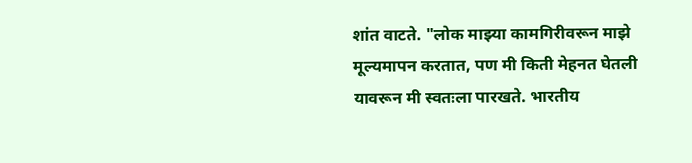शांत वाटते. "लोक माझ्या कामगिरीवरून माझे मूल्यमापन करतात, पण मी किती मेहनत घेतली यावरून मी स्वतःला पारखते. भारतीय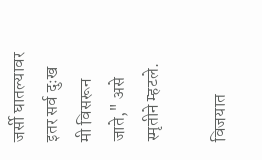जर्सी घातल्यावर इतर सर्व दुःख मी विसरून जाते," असे स्मृतीने म्हटले.

विजयात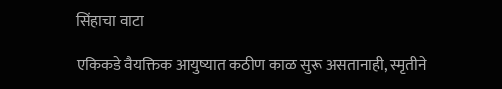सिंहाचा वाटा

एकिकडे वैयक्तिक आयुष्यात कठीण काळ सुरू असतानाही, स्मृतीने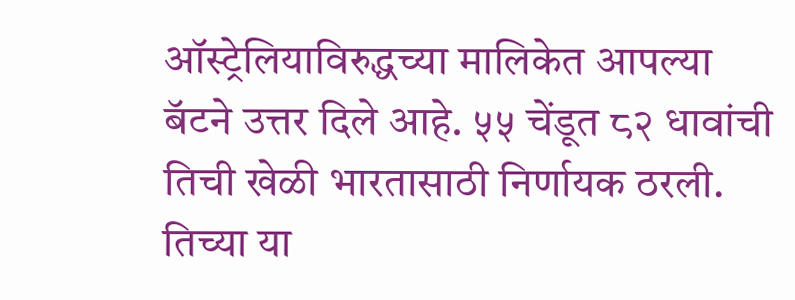ऑस्ट्रेलियाविरुद्धच्या मालिकेत आपल्या बॅटने उत्तर दिले आहे. ५५ चेंडूत ८२ धावांची तिची खेळी भारतासाठी निर्णायक ठरली. तिच्या या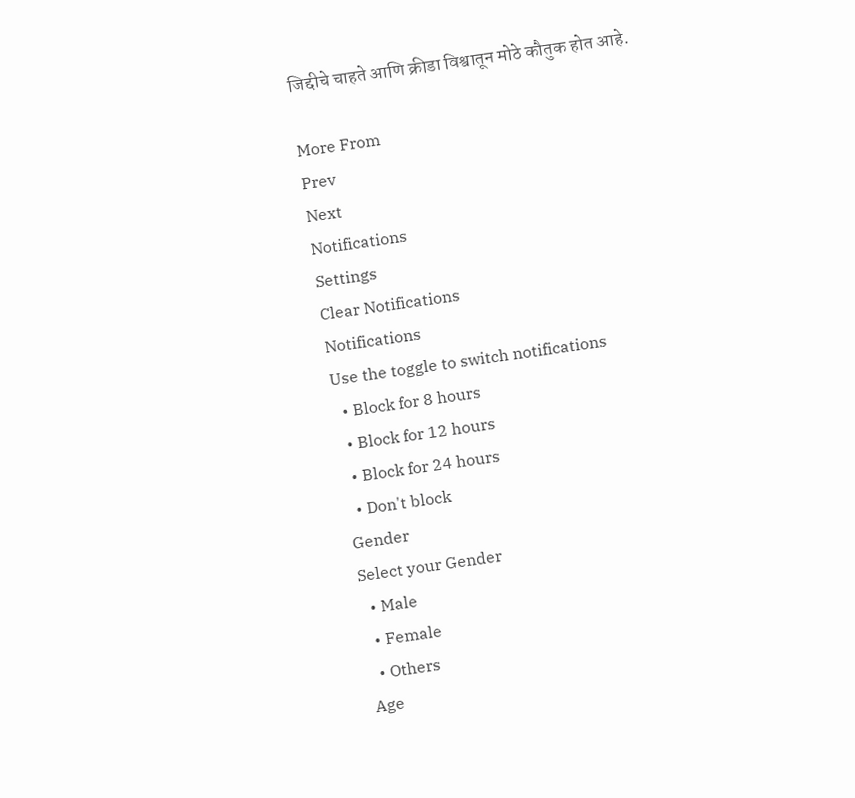जिद्दीचे चाहते आणि क्रीडा विश्वातून मोठे कौतुक होत आहे.

More From
Prev
Next
Notifications
Settings
Clear Notifications
Notifications
Use the toggle to switch notifications
  • Block for 8 hours
  • Block for 12 hours
  • Block for 24 hours
  • Don't block
Gender
Select your Gender
  • Male
  • Female
  • Others
Age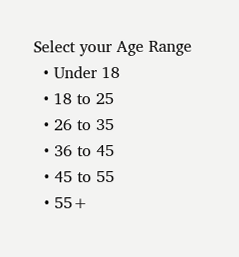Select your Age Range
  • Under 18
  • 18 to 25
  • 26 to 35
  • 36 to 45
  • 45 to 55
  • 55+